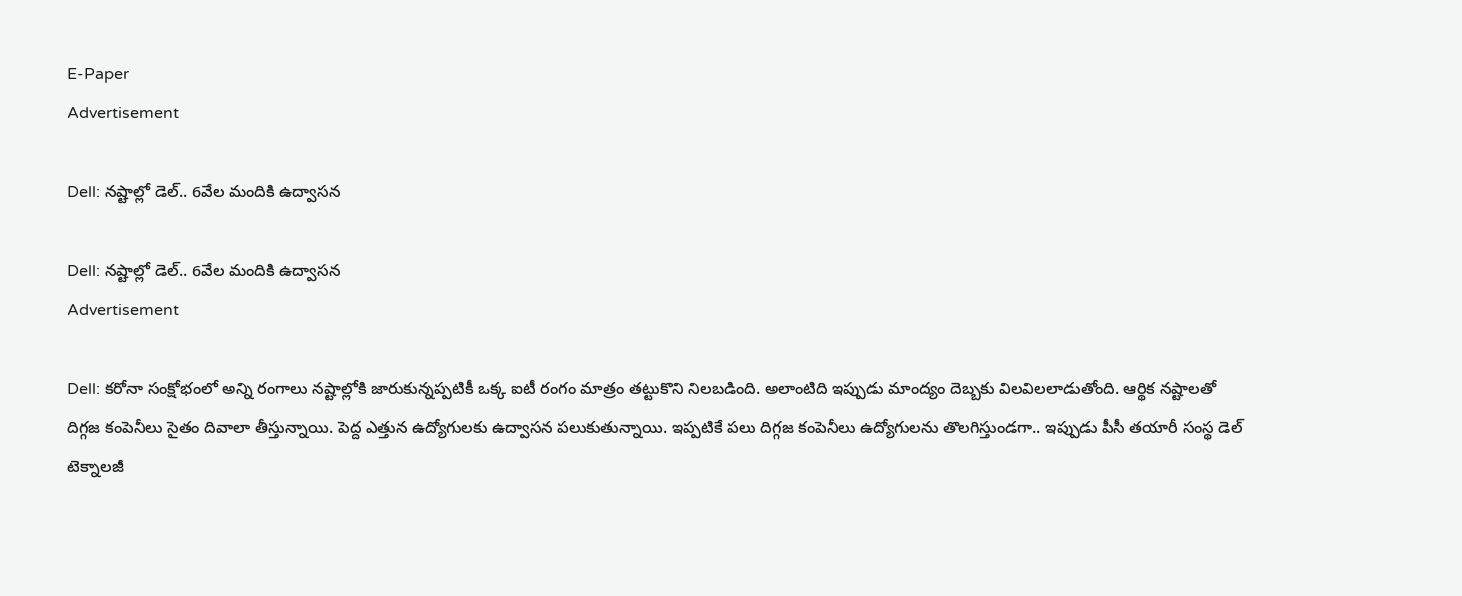E-Paper
Advertisement

Dell: నష్టాల్లో డెల్.. 6వేల మందికి ఉద్వాసన

Dell: నష్టాల్లో డెల్.. 6వేల మందికి ఉద్వాసన
Advertisement

Dell: కరోనా సంక్షోభంలో అన్ని రంగాలు నష్టాల్లోకి జారుకున్నప్పటికీ ఒక్క ఐటీ రంగం మాత్రం తట్టుకొని నిలబడింది. అలాంటిది ఇప్పుడు మాంద్యం దెబ్బకు విలవిలలాడుతోంది. ఆర్థిక నష్టాలతో దిగ్గజ కంపెనీలు సైతం దివాలా తీస్తున్నాయి. పెద్ద ఎత్తున ఉద్యోగులకు ఉద్వాసన పలుకుతున్నాయి. ఇప్పటికే పలు దిగ్గజ కంపెనీలు ఉద్యోగులను తొలగిస్తుండగా.. ఇప్పుడు పీసీ తయారీ సంస్థ డెల్ టెక్నాలజీ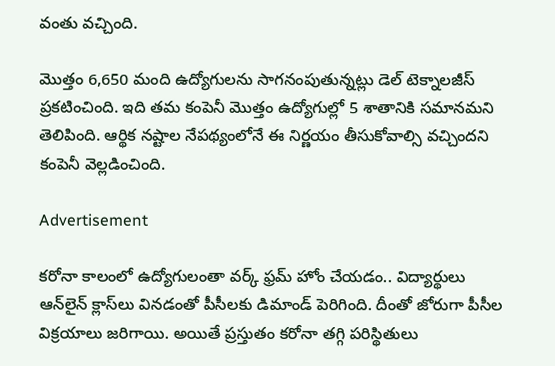వంతు వచ్చింది.

మొత్తం 6,650 మంది ఉద్యోగులను సాగనంపుతున్నట్లు డెల్ టెక్నాలజీస్ ప్రకటించింది. ఇది తమ కంపెనీ మొత్తం ఉద్యోగుల్లో 5 శాతానికి సమానమని తెలిపింది. ఆర్థిక నష్టాల నేపథ్యంలోనే ఈ నిర్ణయం తీసుకోవాల్సి వచ్చిందని కంపెనీ వెల్లడించింది.

Advertisement

కరోనా కాలంలో ఉద్యోగులంతా వర్క్ ఫ్రమ్ హోం చేయడం.. విద్యార్థులు ఆన్‌లైన్ క్లాస్‌లు వినడంతో పీసీలకు డిమాండ్ పెరిగింది. దీంతో జోరుగా పీసీల విక్రయాలు జరిగాయి. అయితే ప్రస్తుతం కరోనా తగ్గి పరిస్థితులు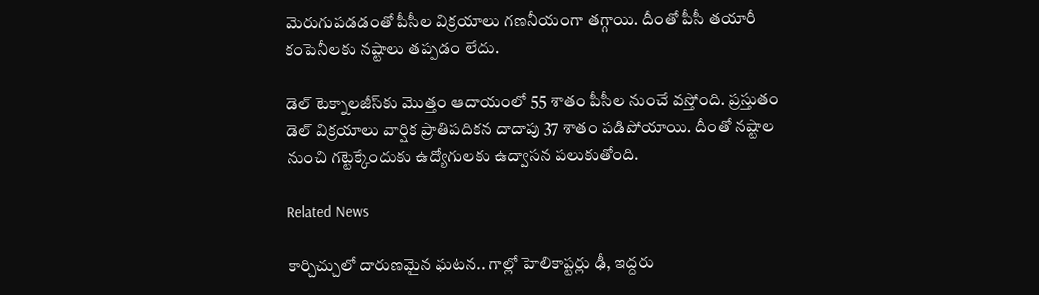మెరుగుపడడంతో పీసీల విక్రయాలు గణనీయంగా తగ్గాయి. దీంతో పీసీ తయారీ కంపెనీలకు నష్టాలు తప్పడం లేదు.

డెల్ టెక్నాలజీస్‌కు మొత్తం ఆదాయంలో 55 శాతం పీసీల నుంచే వస్తోంది. ప్రస్తుతం డెల్ విక్రయాలు వార్షిక ప్రాతిపదికన దాదాపు 37 శాతం పడిపోయాయి. దీంతో నష్టాల నుంచి గట్టెక్కేందుకు ఉద్యోగులకు ఉద్వాసన పలుకుతోంది.

Related News

కార్చిచ్చులో దారుణమైన ఘటన.. గాల్లో హెలికాప్టర్లు ఢీ, ఇద్దరు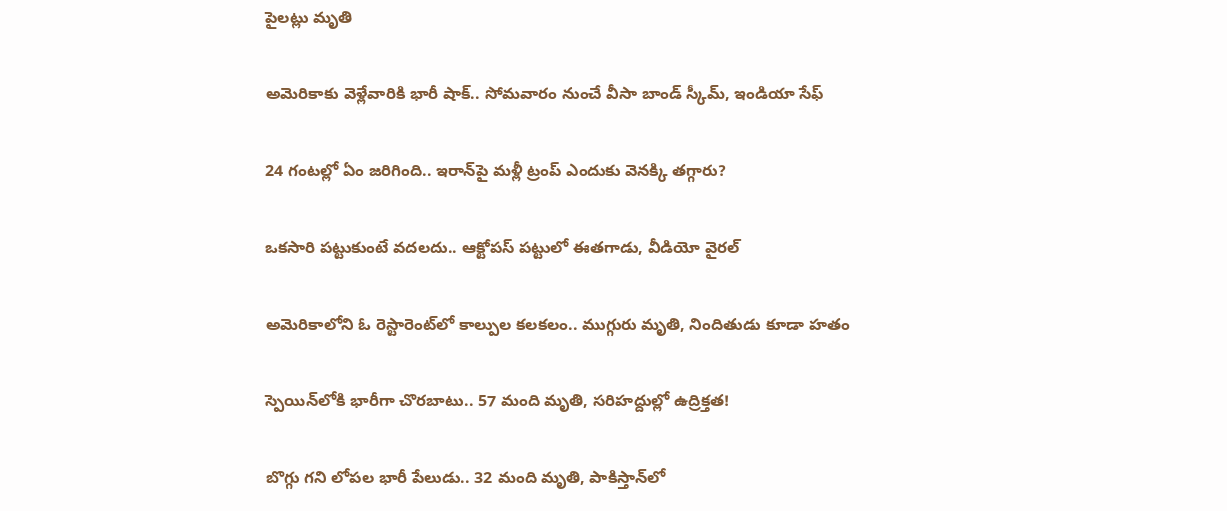పైలట్లు మృతి

అమెరికాకు వెళ్లేవారికి భారీ షాక్.. సోమవారం నుంచే వీసా బాండ్ స్కీమ్, ఇండియా సేఫ్

24 గంటల్లో ఏం జరిగింది.. ఇరాన్‌పై మళ్లీ ట్రంప్ ఎందుకు వెనక్కి తగ్గారు?

ఒకసారి పట్టుకుంటే వదలదు.. ఆక్టోపస్ పట్టులో ఈతగాడు, వీడియో వైరల్

అమెరికాలోని ఓ రెస్టారెంట్‌లో కాల్పుల కలకలం.. ముగ్గురు మృతి, నిందితుడు కూడా హతం

స్పెయిన్‌లోకి భారీగా చొరబాటు.. 57 మంది మృతి, సరిహద్దుల్లో ఉద్రిక్తత!

బొగ్గు గని లోపల భారీ పేలుడు.. 32 మంది మృతి, పాకిస్తాన్‌లో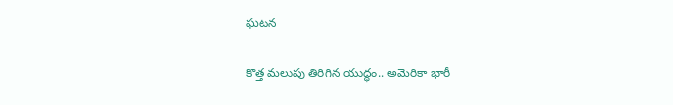ఘటన

కొత్త మలుపు తిరిగిన యుద్ధం.. అమెరికా భారీ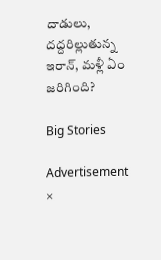దాడులు, దద్దరిల్లుతున్న ఇరాన్‌, మళ్లీ ఏం జరిగింది?

Big Stories

Advertisement
×